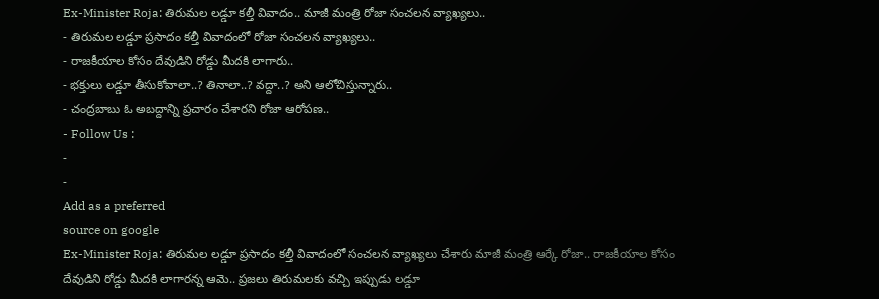Ex-Minister Roja: తిరుమల లడ్డూ కల్తీ వివాదం.. మాజీ మంత్రి రోజా సంచలన వ్యాఖ్యలు..
- తిరుమల లడ్డూ ప్రసాదం కల్తీ వివాదంలో రోజా సంచలన వ్యాఖ్యలు..
- రాజకీయాల కోసం దేవుడిని రోడ్డు మీదకి లాగారు..
- భక్తులు లడ్డూ తీసుకోవాలా..? తినాలా..? వద్దా..? అని ఆలోచిస్తున్నారు..
- చంద్రబాబు ఓ అబద్దాన్ని ప్రచారం చేశారని రోజా ఆరోపణ..
- Follow Us :
-
-
Add as a preferred
source on google
Ex-Minister Roja: తిరుమల లడ్డూ ప్రసాదం కల్తీ వివాదంలో సంచలన వ్యాఖ్యలు చేశారు మాజీ మంత్రి ఆర్కే రోజా.. రాజకీయాల కోసం దేవుడిని రోడ్డు మీదకి లాగారన్న ఆమె.. ప్రజలు తిరుమలకు వచ్చి ఇప్పుడు లడ్డూ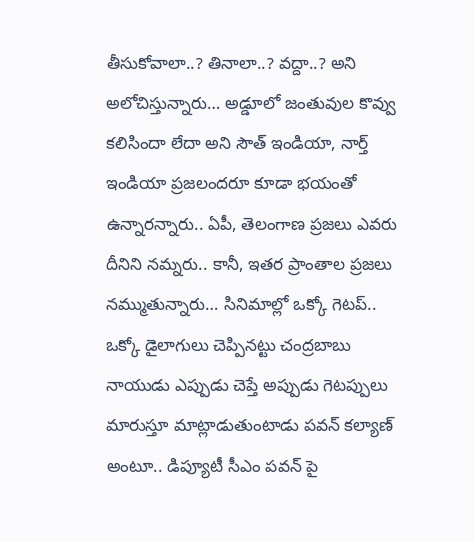తీసుకోవాలా..? తినాలా..? వద్దా..? అని అలోచిస్తున్నారు… అడ్డూలో జంతువుల కొవ్వు కలిసిందా లేదా అని సౌత్ ఇండియా, నార్త్ ఇండియా ప్రజలందరూ కూడా భయంతో ఉన్నారన్నారు.. ఏపీ, తెలంగాణ ప్రజలు ఎవరు దీనిని నమ్నరు.. కానీ, ఇతర ప్రాంతాల ప్రజలు నమ్ముతున్నారు… సినిమాల్లో ఒక్కో గెటప్.. ఒక్కో డైలాగులు చెప్పినట్టు చంద్రబాబు నాయుడు ఎప్పుడు చెప్తే అప్పుడు గెటప్పులు మారుస్తూ మాట్లాడుతుంటాడు పవన్ కల్యాణ్ అంటూ.. డిప్యూటీ సీఎం పవన్ పై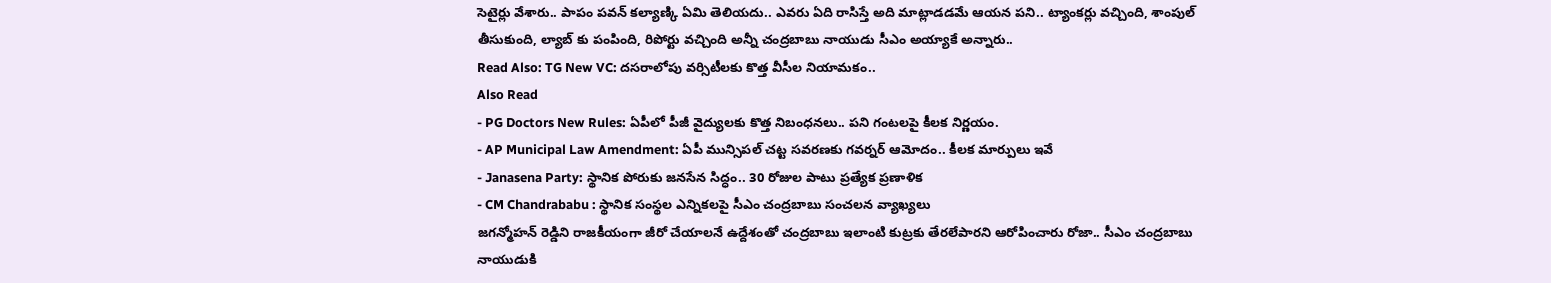సెటైర్లు వేశారు.. పాపం పవన్ కల్యాణ్కి ఏమి తెలియదు.. ఎవరు ఏది రాసిస్తే అది మాట్లాడడమే ఆయన పని.. ట్యాంకర్లు వచ్చింది, శాంపుల్ తీసుకుంది, ల్యాబ్ కు పంపింది, రిపోర్టు వచ్చింది అన్నీ చంద్రబాబు నాయుడు సీఎం అయ్యాకే అన్నారు..
Read Also: TG New VC: దసరాలోపు వర్సిటీలకు కొత్త వీసీల నియామకం..
Also Read
- PG Doctors New Rules: ఏపీలో పీజీ వైద్యులకు కొత్త నిబంధనలు.. పని గంటలపై కీలక నిర్ణయం.
- AP Municipal Law Amendment: ఏపీ మున్సిపల్ చట్ట సవరణకు గవర్నర్ ఆమోదం.. కీలక మార్పులు ఇవే
- Janasena Party: స్థానిక పోరుకు జనసేన సిద్ధం.. 30 రోజుల పాటు ప్రత్యేక ప్రణాళిక
- CM Chandrababu : స్థానిక సంస్థల ఎన్నికలపై సీఎం చంద్రబాబు సంచలన వ్యాఖ్యలు
జగన్మోహన్ రెడ్డిని రాజకీయంగా జీరో చేయాలనే ఉద్దేశంతో చంద్రబాబు ఇలాంటి కుట్రకు తేరలేపారని ఆరోపించారు రోజా.. సీఎం చంద్రబాబు నాయుడుకి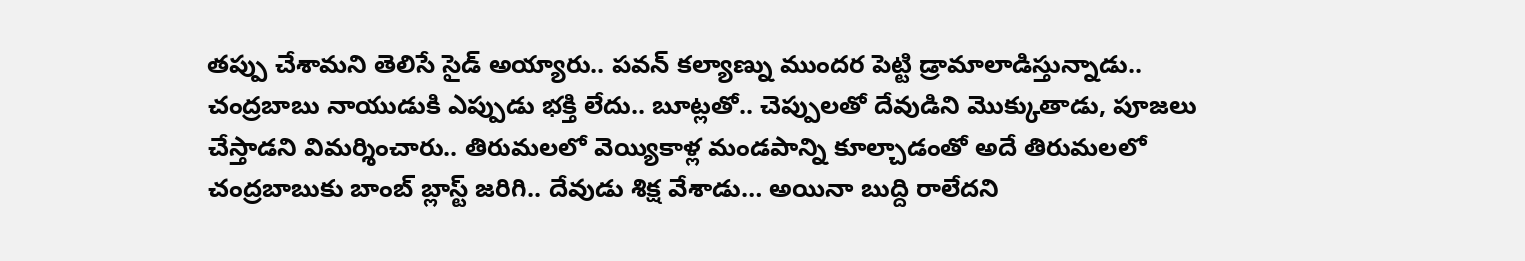తప్పు చేశామని తెలిసే సైడ్ అయ్యారు.. పవన్ కల్యాణ్ను ముందర పెట్టి డ్రామాలాడిస్తున్నాడు.. చంద్రబాబు నాయుడుకి ఎప్పుడు భక్తి లేదు.. బూట్లతో.. చెప్పులతో దేవుడిని మొక్కుతాడు, పూజలు చేస్తాడని విమర్శించారు.. తిరుమలలో వెయ్యికాళ్ల మండపాన్ని కూల్చాడంతో అదే తిరుమలలో చంద్రబాబుకు బాంబ్ బ్లాస్ట్ జరిగి.. దేవుడు శిక్ష వేశాడు… అయినా బుద్ది రాలేదని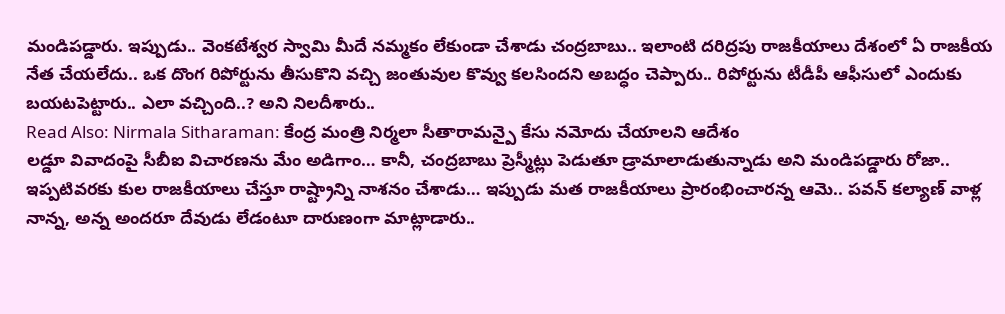మండిపడ్డారు. ఇప్పుడు.. వెంకటేశ్వర స్వామి మీదే నమ్మకం లేకుండా చేశాడు చంద్రబాబు.. ఇలాంటి దరిద్రపు రాజకీయాలు దేశంలో ఏ రాజకీయ నేత చేయలేదు.. ఒక దొంగ రిపోర్టును తీసుకొని వచ్చి జంతువుల కొవ్వు కలసిందని అబద్ధం చెప్పారు.. రిపోర్టును టీడీపీ ఆఫీసులో ఎందుకు బయటపెట్టారు.. ఎలా వచ్చింది..? అని నిలదీశారు..
Read Also: Nirmala Sitharaman: కేంద్ర మంత్రి నిర్మలా సీతారామన్పై కేసు నమోదు చేయాలని ఆదేశం
లడ్డూ వివాదంపై సీబీఐ విచారణను మేం అడిగాం… కానీ, చంద్రబాబు ప్రెస్మీట్లు పెడుతూ డ్రామాలాడుతున్నాడు అని మండిపడ్డారు రోజా.. ఇప్పటివరకు కుల రాజకీయాలు చేస్తూ రాష్ట్రాన్ని నాశనం చేశాడు… ఇప్పుడు మత రాజకీయాలు ప్రారంభించారన్న ఆమె.. పవన్ కల్యాణ్ వాళ్ల నాన్న, అన్న అందరూ దేవుడు లేడంటూ దారుణంగా మాట్లాడారు..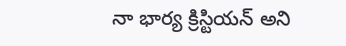నా భార్య క్రిస్టియన్ అని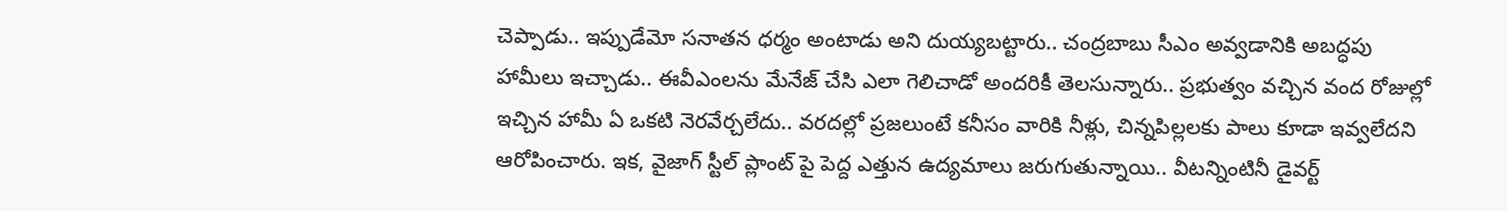చెప్పాడు.. ఇప్పుడేమో సనాతన ధర్మం అంటాడు అని దుయ్యబట్టారు.. చంద్రబాబు సీఎం అవ్వడానికి అబద్ధపు హామీలు ఇచ్చాడు.. ఈవీఎంలను మేనేజ్ చేసి ఎలా గెలిచాడో అందరికీ తెలసున్నారు.. ప్రభుత్వం వచ్చిన వంద రోజుల్లో ఇచ్చిన హామీ ఏ ఒకటి నెరవేర్చలేదు.. వరదల్లో ప్రజలుంటే కనీసం వారికి నీళ్లు, చిన్నపిల్లలకు పాలు కూడా ఇవ్వలేదని ఆరోపించారు. ఇక, వైజాగ్ స్టీల్ ప్లాంట్ పై పెద్ద ఎత్తున ఉద్యమాలు జరుగుతున్నాయి.. వీటన్నింటినీ డైవర్ట్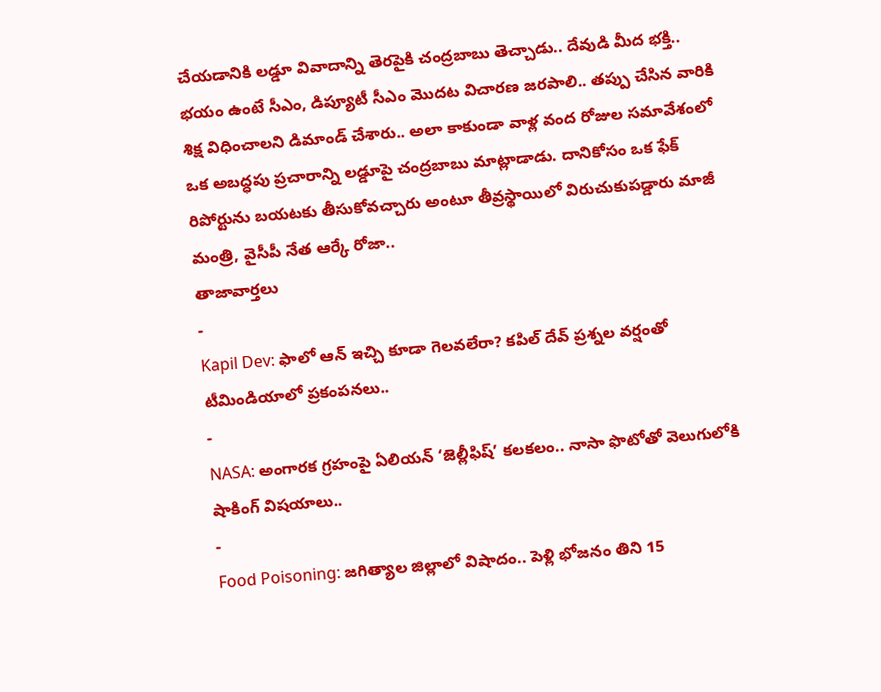చేయడానికి లడ్డూ వివాదాన్ని తెరపైకి చంద్రబాబు తెచ్చాడు.. దేవుడి మీద భక్తి.. భయం ఉంటే సీఎం, డిప్యూటీ సీఎం మొదట విచారణ జరపాలి.. తప్పు చేసిన వారికి శిక్ష విధించాలని డిమాండ్ చేశారు.. అలా కాకుండా వాళ్ల వంద రోజుల సమావేశంలో ఒక అబద్ధపు ప్రచారాన్ని లడ్డూపై చంద్రబాబు మాట్లాడాడు. దానికోసం ఒక ఫేక్ రిపోర్టును బయటకు తీసుకోవచ్చారు అంటూ తీవ్రస్థాయిలో విరుచుకుపడ్డారు మాజీ మంత్రి, వైసీపీ నేత ఆర్కే రోజా..
తాజావార్తలు
-
Kapil Dev: ఫాలో ఆన్ ఇచ్చి కూడా గెలవలేరా? కపిల్ దేవ్ ప్రశ్నల వర్షంతో టీమిండియాలో ప్రకంపనలు..
-
NASA: అంగారక గ్రహంపై ఏలియన్ ‘జెల్లీఫిష్’ కలకలం.. నాసా ఫొటోతో వెలుగులోకి షాకింగ్ విషయాలు..
-
Food Poisoning: జగిత్యాల జిల్లాలో విషాదం.. పెళ్లి భోజనం తిని 15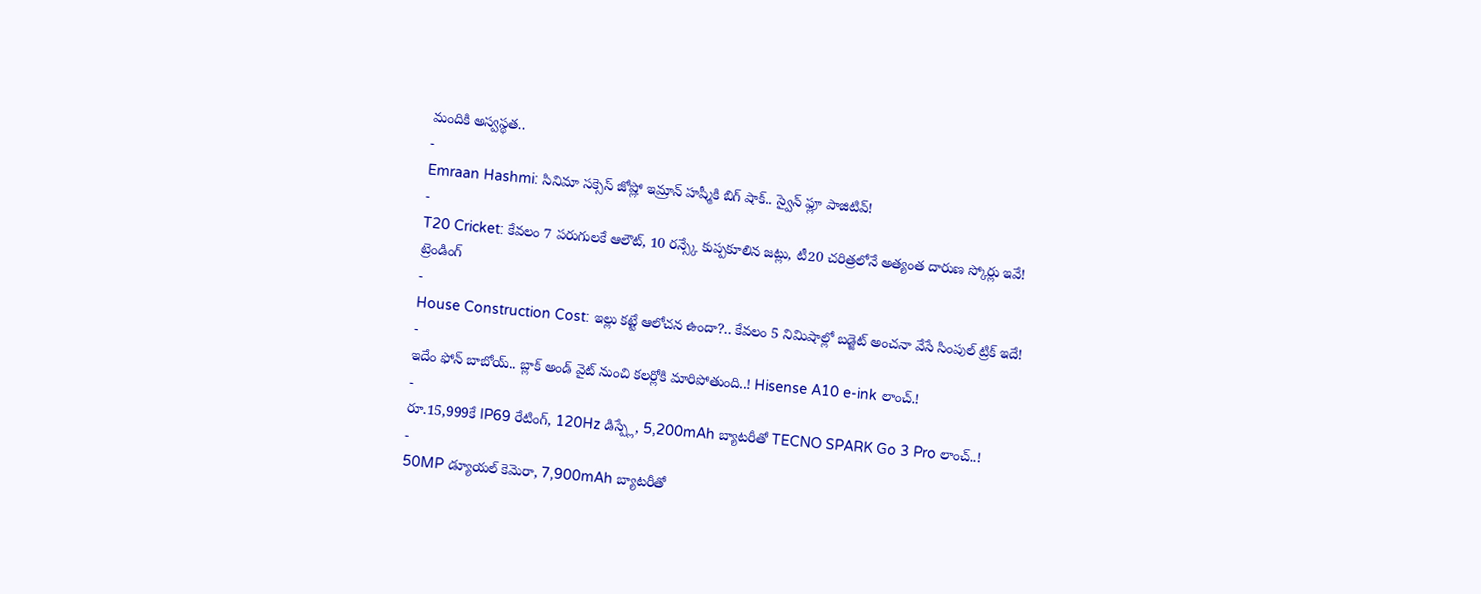మందికి అస్వస్థత..
-
Emraan Hashmi: సినిమా సక్సెస్ జోష్లో ఇమ్రాన్ హష్మీకి బిగ్ షాక్.. స్వైన్ ఫ్లూ పాజిటివ్!
-
T20 Cricket: కేవలం 7 పరుగులకే ఆలౌట్, 10 రన్స్కే కుప్పకూలిన జట్లు, టీ20 చరిత్రలోనే అత్యంత దారుణ స్కోర్లు ఇవే!
ట్రెండింగ్
-
House Construction Cost: ఇల్లు కట్టే ఆలోచన ఉందా?.. కేవలం 5 నిమిషాల్లో బడ్జెట్ అంచనా వేసే సింపుల్ ట్రిక్ ఇదే!
-
ఇదేం ఫోన్ బాబోయ్.. బ్లాక్ అండ్ వైట్ నుంచి కలర్లోకి మారిపోతుంది..! Hisense A10 e-ink లాంచ్.!
-
రూ.15,999కే IP69 రేటింగ్, 120Hz డిస్ప్లే, 5,200mAh బ్యాటరీతో TECNO SPARK Go 3 Pro లాంచ్..!
-
50MP డ్యూయల్ కెమెరా, 7,900mAh బ్యాటరీతో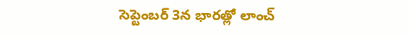సెప్టెంబర్ 3న భారత్లో లాంచ్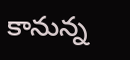కానున్న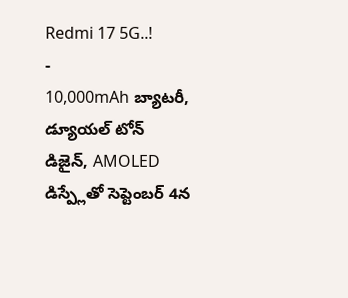Redmi 17 5G..!
-
10,000mAh బ్యాటరీ, డ్యూయల్ టోన్ డిజైన్, AMOLED డిస్ప్లేతో సెప్టెంబర్ 4న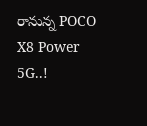రానున్న POCO X8 Power 5G..!